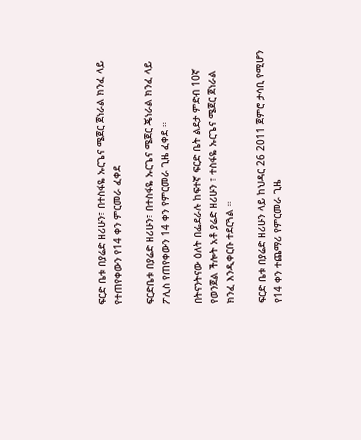ፍርድ ቤቱ በያሬድ ዘሪሁን፣ በተስፋዬ ኡርጌና ሜጀር ጀነራል ክንፈ ላይ የተጠየቀውን የ14 ቀን ምርመራ ፈቀደ

ፍርድቤቱ በያሬድ ዘሪሁን፣ በተስፋዬ ኡርጌና ሜጀር ጄነራል ክንፈ ላይ ፖሊስ የጠየቀውን 14 ቀን የምርመራ ጊዜ ፈቀደ ።

በትናንትናው ዕለት በፌደራሉ ከፍተኛ ፍርድ ቤት ልደታ ምድብ 10ኛ የወንጀል ችሎት አቶ ያሬድ ዘሪሁን ፣ ተስፋዬ ኡርጌና ሜጀር ጀነራል ክንፈ እንዲቀርቡ ተደርጓል ።

ፍርድ ቤቱ በያሬድ ዘሪሁን ላይ ከህዳር 26 2011 ጀምሮ ታሳቢ የሚሆን የ14 ቀን ተጨማሪ የምርመራ ጊዜ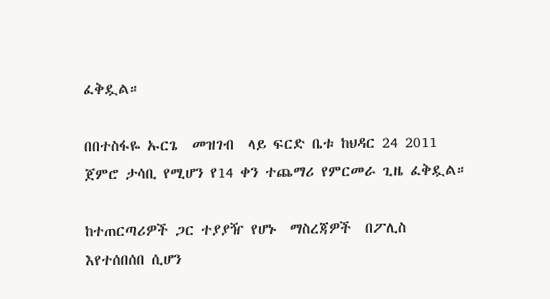ፈቅዷል።

በበተስፋዬ ኡርጌ  መዝገብ  ላይ ፍርድ ቤቱ ከህዳር 24 2011 ጀምሮ ታሳቢ የሚሆን የ14 ቀን ተጨማሪ የምርመራ ጊዜ ፈቅዷል።

ከተጠርጣሪዎች ጋር ተያያዥ የሆኑ  ማስረጃዎች  በፖሊስ  እየተሰበሰበ ሲሆን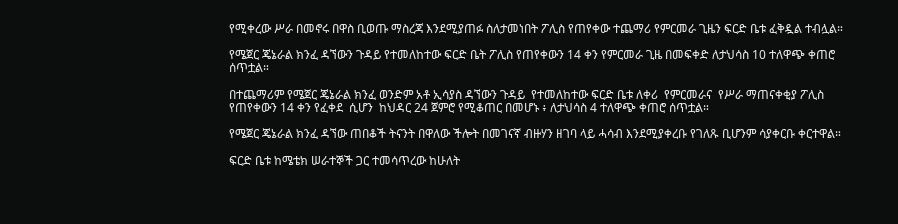የሚቀረው ሥራ በመኖሩ በዋስ ቢወጡ ማስረጃ እንደሚያጠፉ ስለታመነበት ፖሊስ የጠየቀው ተጨማሪ የምርመራ ጊዜን ፍርድ ቤቱ ፈቅዷል ተብሏል።

የሜጀር ጄኔራል ክንፈ ዳኘውን ጉዳይ የተመለከተው ፍርድ ቤት ፖሊስ የጠየቀውን 14 ቀን የምርመራ ጊዜ በመፍቀድ ለታህሳስ 10 ተለዋጭ ቀጠሮ ሰጥቷል።

በተጨማሪም የሜጀር ጄኔራል ክንፈ ወንድም አቶ ኢሳያስ ዳኘውን ጉዳይ  የተመለከተው ፍርድ ቤቱ ለቀሪ  የምርመራና  የሥራ ማጠናቀቂያ ፖሊስ የጠየቀውን 14 ቀን የፈቀደ  ሲሆን  ከህዳር 24 ጀምሮ የሚቆጠር በመሆኑ ፥ ለታህሳስ 4 ተለዋጭ ቀጠሮ ሰጥቷል።

የሜጀር ጄኔራል ክንፈ ዳኘው ጠበቆች ትናንት በዋለው ችሎት በመገናኛ ብዙሃን ዘገባ ላይ ሓሳብ እንደሚያቀረቡ የገለጹ ቢሆንም ሳያቀርቡ ቀርተዋል።

ፍርድ ቤቱ ከሜቴክ ሠራተኞች ጋር ተመሳጥረው ከሁለት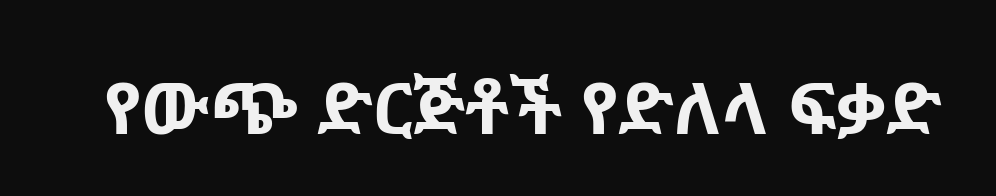የውጭ ድርጅቶች የድለላ ፍቃድ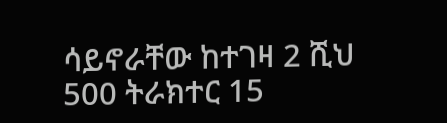ሳይኖራቸው ከተገዛ 2 ሺህ 500 ትራክተር 15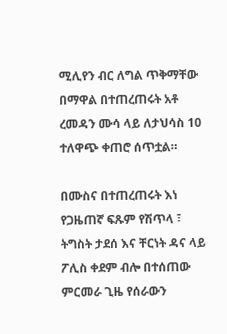ሚሊየን ብር ለግል ጥቅማቸው በማዋል በተጠረጠሩት አቶ ረመዳን ሙሳ ላይ ለታህሳስ 10 ተለዋጭ ቀጠሮ ሰጥቷል።

በሙስና በተጠረጠሩት እነ የጋዜጠኛ ፍጹም የሽጥላ ፣ ትግስት ታደሰ እና ቸርነት ዳና ላይ ፖሊስ ቀደም ብሎ በተሰጠው ምርመራ ጊዜ የሰራውን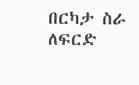በርካታ ስራ ለፍርድ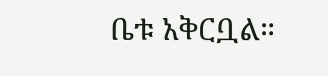ቤቱ አቅርቧል።